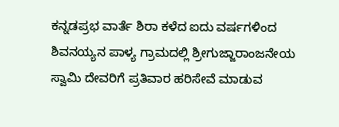ಕನ್ನಡಪ್ರಭ ವಾರ್ತೆ ಶಿರಾ ಕಳೆದ ಐದು ವರ್ಷಗಳಿಂದ ಶಿವನಯ್ಯನ ಪಾಳ್ಯ ಗ್ರಾಮದಲ್ಲಿ ಶ್ರೀಗುಜ್ಜಾರಾಂಜನೇಯ ಸ್ವಾಮಿ ದೇವರಿಗೆ ಪ್ರತಿವಾರ ಹರಿಸೇವೆ ಮಾಡುವ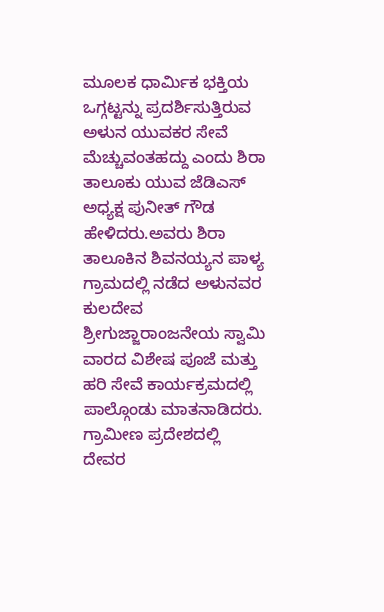ಮೂಲಕ ಧಾರ್ಮಿಕ ಭಕ್ತಿಯ ಒಗ್ಗಟ್ಟನ್ನು ಪ್ರದರ್ಶಿಸುತ್ತಿರುವ ಅಳುನ ಯುವಕರ ಸೇವೆ ಮೆಚ್ಚುವಂತಹದ್ದು ಎಂದು ಶಿರಾ ತಾಲೂಕು ಯುವ ಜೆಡಿಎಸ್ ಅಧ್ಯಕ್ಷ ಪುನೀತ್ ಗೌಡ ಹೇಳಿದರು.ಅವರು ಶಿರಾ ತಾಲೂಕಿನ ಶಿವನಯ್ಯನ ಪಾಳ್ಯ ಗ್ರಾಮದಲ್ಲಿ ನಡೆದ ಅಳುನವರ ಕುಲದೇವ ಶ್ರೀಗುಜ್ಜಾರಾಂಜನೇಯ ಸ್ವಾಮಿ ವಾರದ ವಿಶೇಷ ಪೂಜೆ ಮತ್ತು ಹರಿ ಸೇವೆ ಕಾರ್ಯಕ್ರಮದಲ್ಲಿ ಪಾಲ್ಗೊಂಡು ಮಾತನಾಡಿದರು. ಗ್ರಾಮೀಣ ಪ್ರದೇಶದಲ್ಲಿ ದೇವರ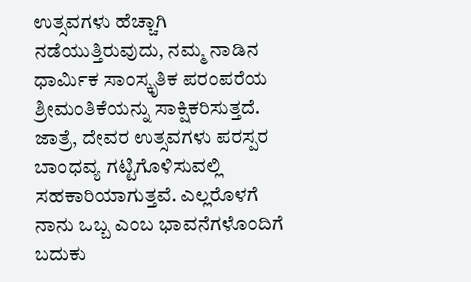ಉತ್ಸವಗಳು ಹೆಚ್ಚಾಗಿ ನಡೆಯುತ್ತಿರುವುದು, ನಮ್ಮ ನಾಡಿನ ಧಾರ್ಮಿಕ ಸಾಂಸ್ಕೃತಿಕ ಪರಂಪರೆಯ ಶ್ರೀಮಂತಿಕೆಯನ್ನು ಸಾಕ್ಷಿಕರಿಸುತ್ತದೆ. ಜಾತ್ರೆ, ದೇವರ ಉತ್ಸವಗಳು ಪರಸ್ಪರ ಬಾಂಧವ್ಯ ಗಟ್ಟಿಗೊಳಿಸುವಲ್ಲಿ ಸಹಕಾರಿಯಾಗುತ್ತವೆ. ಎಲ್ಲರೊಳಗೆ ನಾನು ಒಬ್ಬ ಎಂಬ ಭಾವನೆಗಳೊಂದಿಗೆ ಬದುಕು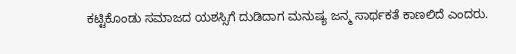ಕಟ್ಟಿಕೊಂಡು ಸಮಾಜದ ಯಶಸ್ಸಿಗೆ ದುಡಿದಾಗ ಮನುಷ್ಯ ಜನ್ಮ ಸಾರ್ಥಕತೆ ಕಾಣಲಿದೆ ಎಂದರು.